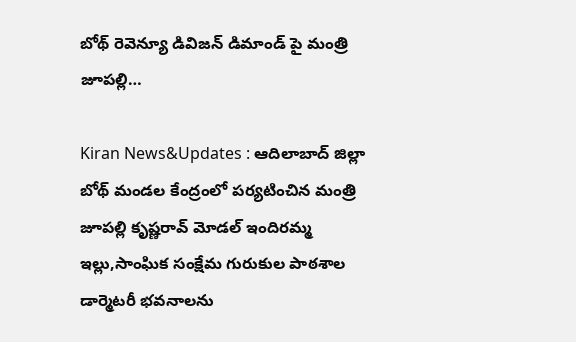బోథ్ రెవెన్యూ డివిజన్ డిమాండ్ పై మంత్రి జూపల్లి…

Kiran News&Updates : ఆదిలాబాద్ జిల్లా బోథ్ మండల కేంద్రంలో పర్యటించిన మంత్రి జూపల్లి కృష్ణరావ్ మోడల్ ఇందిరమ్మ ఇల్లు,సాంఘిక సంక్షేమ గురుకుల పాఠశాల డార్మెటరీ భవనాలను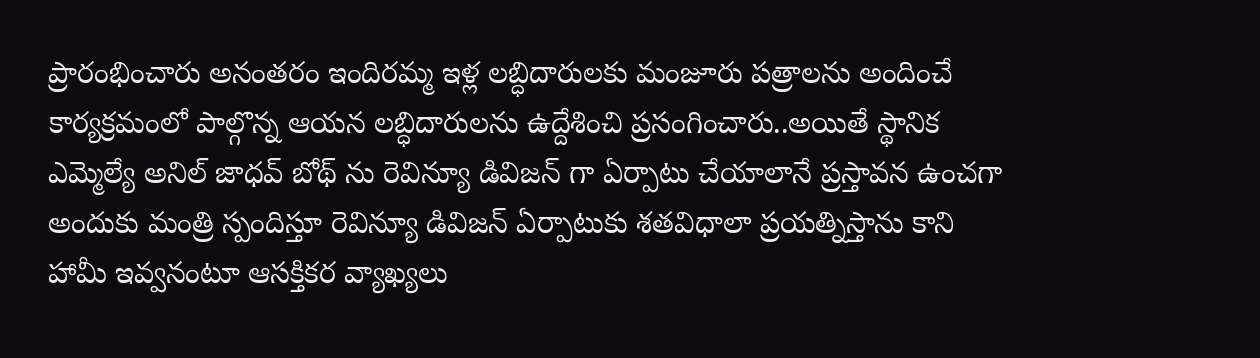ప్రారంభించారు అనంతరం ఇందిరమ్మ ఇళ్ల లబ్ధిదారులకు మంజూరు పత్రాలను అందించే కార్యక్రమంలో పాల్గొన్న ఆయన లబ్ధిదారులను ఉద్దేశించి ప్రసంగించారు..అయితే స్థానిక ఎమ్మెల్యే అనిల్ జాధవ్ బోథ్ ను రెవిన్యూ డివిజన్ గా ఏర్పాటు చేయాలానే ప్రస్తావన ఉంచగా అందుకు మంత్రి స్పందిస్తూ రెవిన్యూ డివిజన్ ఏర్పాటుకు శతవిధాలా ప్రయత్నిస్తాను కాని హామీ ఇవ్వనంటూ ఆసక్తికర వ్యాఖ్యలు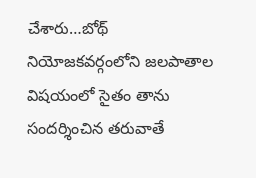చేశారు…బోథ్ నియోజకవర్గంలోని జలపాతాల విషయంలో సైతం తాను సందర్శించిన తరువాతే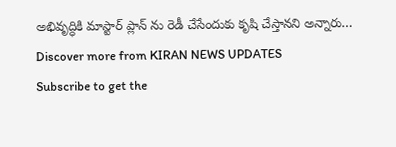అభివృద్ధికి మాస్టార్ ప్లాన్ ను రెడీ చేసేందుకు కృషి చేస్తానని అన్నారు…
Discover more from KIRAN NEWS UPDATES
Subscribe to get the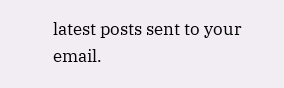latest posts sent to your email.